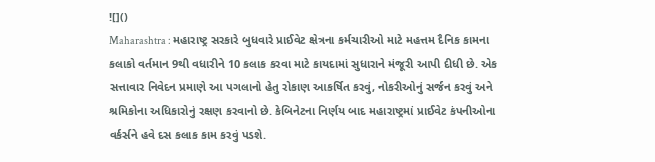![]()
Maharashtra : મહારાષ્ટ્ર સરકારે બુધવારે પ્રાઈવેટ ક્ષેત્રના કર્મચારીઓ માટે મહત્તમ દૈનિક કામના કલાકો વર્તમાન 9થી વધારીને 10 કલાક કરવા માટે કાયદામાં સુધારાને મંજૂરી આપી દીધી છે. એક સત્તાવાર નિવેદન પ્રમાણે આ પગલાનો હેતુ રોકાણ આકર્ષિત કરવું, નોકરીઓનું સર્જન કરવું અને શ્રમિકોના અધિકારોનું રક્ષણ કરવાનો છે. કેબિનેટના નિર્ણય બાદ મહારાષ્ટ્રમાં પ્રાઈવેટ કંપનીઓના વર્કર્સને હવે દસ કલાક કામ કરવું પડશે.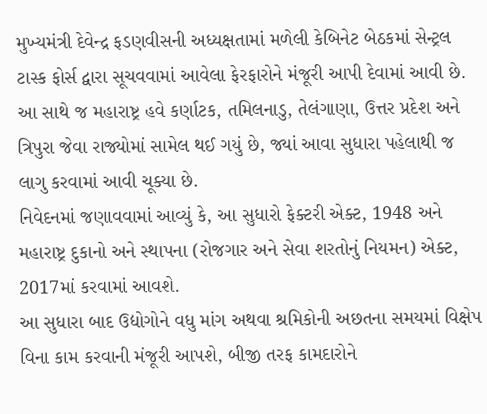મુખ્યમંત્રી દેવેન્દ્ર ફડણવીસની અધ્યક્ષતામાં મળેલી કેબિનેટ બેઠકમાં સેન્ટ્રલ ટાસ્ક ફોર્સ દ્વારા સૂચવવામાં આવેલા ફેરફારોને મંજૂરી આપી દેવામાં આવી છે. આ સાથે જ મહારાષ્ટ્ર હવે કર્ણાટક, તમિલનાડુ, તેલંગાણા, ઉત્તર પ્રદેશ અને ત્રિપુરા જેવા રાજ્યોમાં સામેલ થઈ ગયું છે, જ્યાં આવા સુધારા પહેલાથી જ લાગુ કરવામાં આવી ચૂક્યા છે.
નિવેદનમાં જણાવવામાં આવ્યું કે, આ સુધારો ફેક્ટરી એક્ટ, 1948 અને મહારાષ્ટ્ર દુકાનો અને સ્થાપના (રોજગાર અને સેવા શરતોનું નિયમન) એક્ટ, 2017માં કરવામાં આવશે.
આ સુધારા બાદ ઉદ્યોગોને વધુ માંગ અથવા શ્રમિકોની અછતના સમયમાં વિક્ષેપ વિના કામ કરવાની મંજૂરી આપશે, બીજી તરફ કામદારોને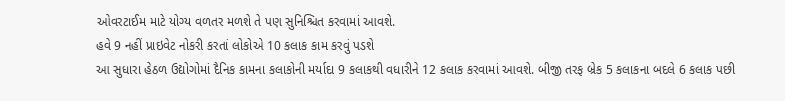ઓવરટાઈમ માટે યોગ્ય વળતર મળશે તે પણ સુનિશ્ચિત કરવામાં આવશે.
હવે 9 નહીં પ્રાઇવેટ નોકરી કરતાં લોકોએ 10 કલાક કામ કરવું પડશે
આ સુધારા હેઠળ ઉદ્યોગોમાં દૈનિક કામના કલાકોની મર્યાદા 9 કલાકથી વધારીને 12 કલાક કરવામાં આવશે. બીજી તરફ બ્રેક 5 કલાકના બદલે 6 કલાક પછી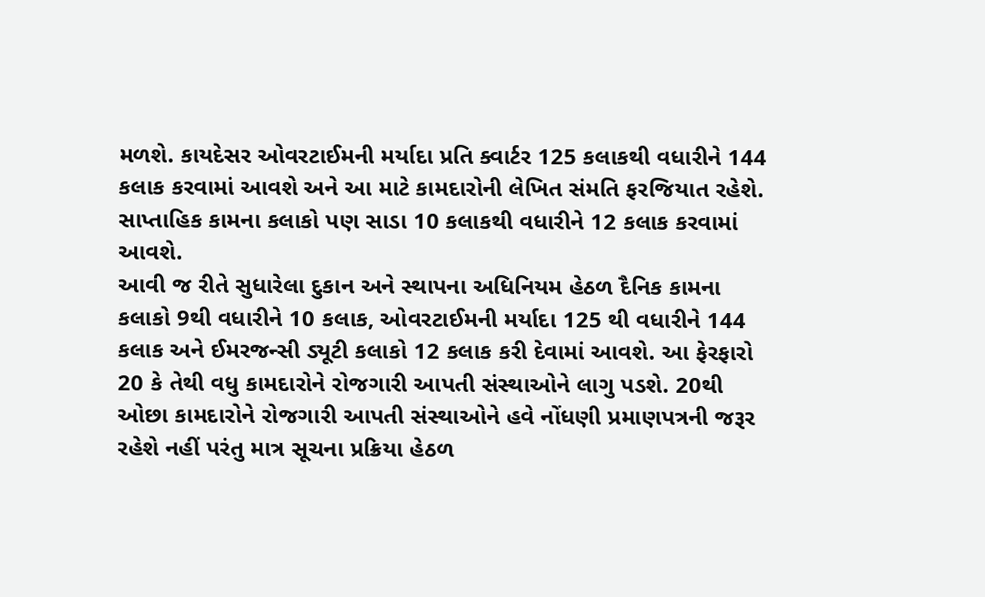મળશે. કાયદેસર ઓવરટાઈમની મર્યાદા પ્રતિ ક્વાર્ટર 125 કલાકથી વધારીને 144 કલાક કરવામાં આવશે અને આ માટે કામદારોની લેખિત સંમતિ ફરજિયાત રહેશે. સાપ્તાહિક કામના કલાકો પણ સાડા 10 કલાકથી વધારીને 12 કલાક કરવામાં આવશે.
આવી જ રીતે સુધારેલા દુકાન અને સ્થાપના અધિનિયમ હેઠળ દૈનિક કામના કલાકો 9થી વધારીને 10 કલાક, ઓવરટાઈમની મર્યાદા 125 થી વધારીને 144 કલાક અને ઈમરજન્સી ડ્યૂટી કલાકો 12 કલાક કરી દેવામાં આવશે. આ ફેરફારો 20 કે તેથી વધુ કામદારોને રોજગારી આપતી સંસ્થાઓને લાગુ પડશે. 20થી ઓછા કામદારોને રોજગારી આપતી સંસ્થાઓને હવે નોંધણી પ્રમાણપત્રની જરૂર રહેશે નહીં પરંતુ માત્ર સૂચના પ્રક્રિયા હેઠળ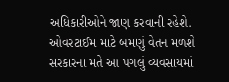અધિકારીઓને જાણ કરવાની રહેશે.
ઓવરટાઈમ માટે બમણું વેતન મળશે
સરકારના મતે આ પગલું વ્યવસાયમાં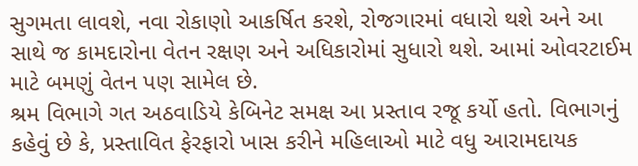સુગમતા લાવશે, નવા રોકાણો આકર્ષિત કરશે, રોજગારમાં વધારો થશે અને આ સાથે જ કામદારોના વેતન રક્ષણ અને અધિકારોમાં સુધારો થશે. આમાં ઓવરટાઈમ માટે બમણું વેતન પણ સામેલ છે.
શ્રમ વિભાગે ગત અઠવાડિયે કેબિનેટ સમક્ષ આ પ્રસ્તાવ રજૂ કર્યો હતો. વિભાગનું કહેવું છે કે, પ્રસ્તાવિત ફેરફારો ખાસ કરીને મહિલાઓ માટે વધુ આરામદાયક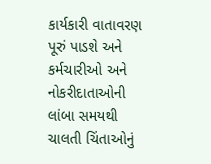કાર્યકારી વાતાવરણ પૂરું પાડશે અને કર્મચારીઓ અને નોકરીદાતાઓની લાંબા સમયથી ચાલતી ચિંતાઓનું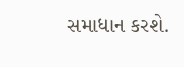સમાધાન કરશે.